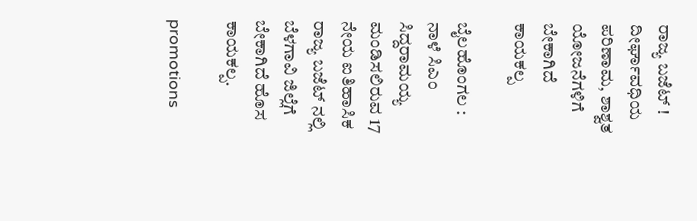ರಾಜ್ಯ ಬಜೆಟ್ ! ದೀರ್ಘಾವಧಿಯ ಪರಿಣಾಮ, ಶಾಶ್ವತ ಯೋಜನೆಗಳಿಗೆ ಬೇಕಾಗಿದೆ ಕಾಯಕಲ್ಪ

ಬೈಲಹೊಂಗಲ :  ನಾಳೆ ಸಿಎಂ ಸಿದ್ದರಾಮಯ್ಯ ಮಂಡಿಸಲಿರುವ 17 ನೇಯ ಐತಿಹಾಸಿಕ ರಾಜ್ಯ ಬಜೆಟ್ ನಲ್ಲಿ ಬೆಳಗಾವಿ ಜಿಲ್ಲೆಗೆ ಬೇಕಾಗಿದೆ ಹೊಸ ಕಾಯಕಲ್ಪ.

promotions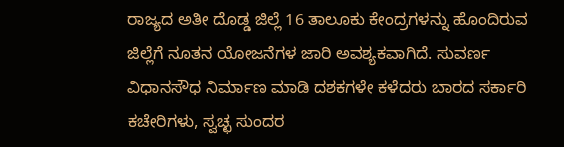ರಾಜ್ಯದ ಅತೀ ದೊಡ್ಡ ಜಿಲ್ಲೆ 16 ತಾಲೂಕು ಕೇಂದ್ರಗಳನ್ನು ಹೊಂದಿರುವ ಜಿಲ್ಲೆಗೆ ನೂತನ ಯೋಜನೆಗಳ ಜಾರಿ ಅವಶ್ಯಕವಾಗಿದೆ. ಸುವರ್ಣ ವಿಧಾನಸೌಧ ನಿರ್ಮಾಣ ಮಾಡಿ ದಶಕಗಳೇ ಕಳೆದರು ಬಾರದ ಸರ್ಕಾರಿ ಕಚೇರಿಗಳು, ಸ್ವಚ್ಛ ಸುಂದರ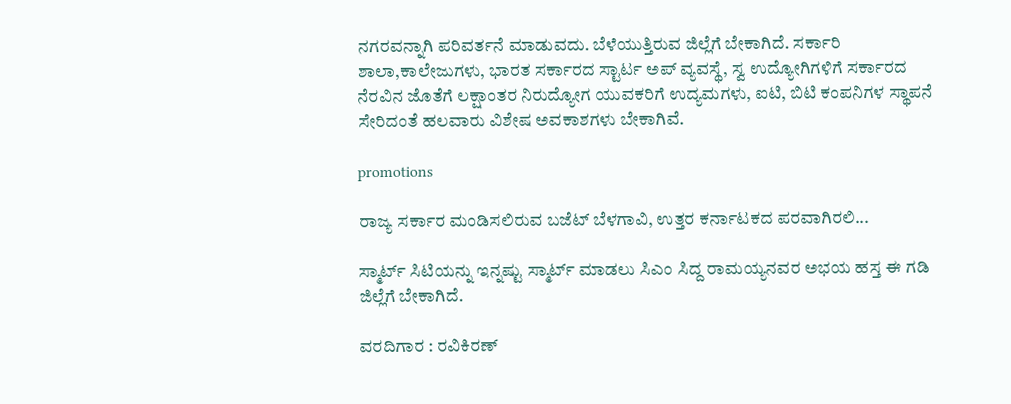ನಗರವನ್ನಾಗಿ ಪರಿವರ್ತನೆ ಮಾಡುವದು. ಬೆಳೆಯುತ್ತಿರುವ ಜಿಲ್ಲೆಗೆ ಬೇಕಾಗಿದೆ. ಸರ್ಕಾರಿ ಶಾಲಾ,ಕಾಲೇಜುಗಳು, ಭಾರತ ಸರ್ಕಾರದ ಸ್ಟಾರ್ಟ ಅಪ್ ವ್ಯವಸ್ಥೆ, ಸ್ವ ಉದ್ಯೋಗಿಗಳಿಗೆ ಸರ್ಕಾರದ ನೆರವಿನ ಜೊತೆಗೆ ಲಕ್ಷಾಂತರ ನಿರುದ್ಯೋಗ ಯುವಕರಿಗೆ ಉದ್ಯಮಗಳು, ಐಟಿ, ಬಿಟಿ ಕಂಪನಿಗಳ ಸ್ಥಾಪನೆ ಸೇರಿದಂತೆ ಹಲವಾರು ವಿಶೇಷ ಅವಕಾಶಗಳು ಬೇಕಾಗಿವೆ.

promotions

ರಾಜ್ಯ ಸರ್ಕಾರ ಮಂಡಿಸಲಿರುವ ಬಜೆಟ್ ಬೆಳಗಾವಿ, ಉತ್ತರ ಕರ್ನಾಟಕದ ಪರವಾಗಿರಲಿ...

ಸ್ಮಾರ್ಟ್ ಸಿಟಿಯನ್ನು ಇನ್ನಷ್ಟು ಸ್ಮಾರ್ಟ್ ಮಾಡಲು ಸಿಎಂ ಸಿದ್ದ ರಾಮಯ್ಯನವರ ಅಭಯ ಹಸ್ತ ಈ ಗಡಿ ಜಿಲ್ಲೆಗೆ ಬೇಕಾಗಿದೆ.

ವರದಿಗಾರ : ರವಿಕಿರಣ್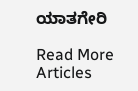ಯಾತಗೇರಿ

Read More Articles